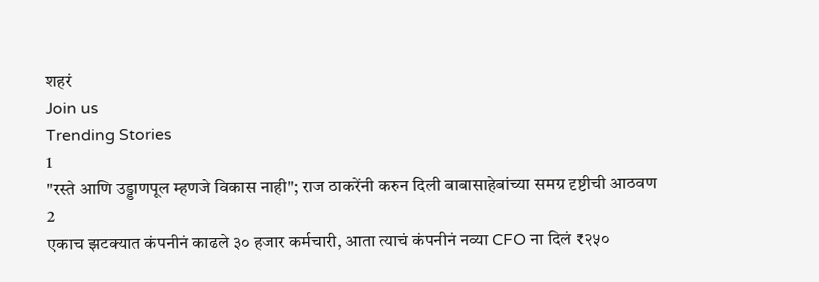शहरं
Join us
Trending Stories
1
"रस्ते आणि उड्डाणपूल म्हणजे विकास नाही"; राज ठाकरेंनी करुन दिली बाबासाहेबांच्या समग्र दृष्टीची आठवण
2
एकाच झटक्यात कंपनीनं काढले ३० हजार कर्मचारी, आता त्याचं कंपनीनं नव्या CFO ना दिलं ₹२५०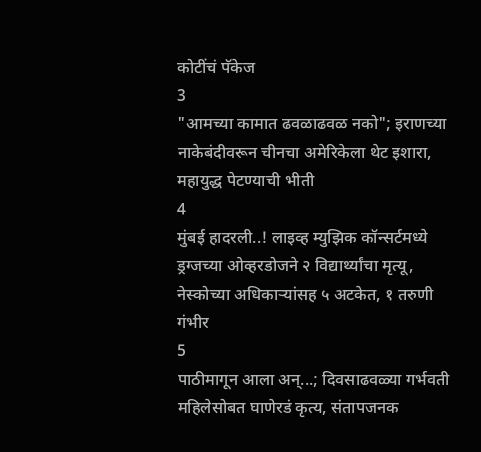कोटींचं पॅकेज
3
"आमच्या कामात ढवळाढवळ नको"; इराणच्या नाकेबंदीवरून चीनचा अमेरिकेला थेट इशारा, महायुद्ध पेटण्याची भीती
4
मुंबई हादरली..! लाइव्ह म्युझिक कॉन्सर्टमध्ये ड्रग्जच्या ओव्हरडोजने २ विद्यार्थ्यांचा मृत्यू, नेस्कोच्या अधिकाऱ्यांसह ५ अटकेत, १ तरुणी गंभीर
5
पाठीमागून आला अन्...; दिवसाढवळ्या गर्भवती महिलेसोबत घाणेरडं कृत्य, संतापजनक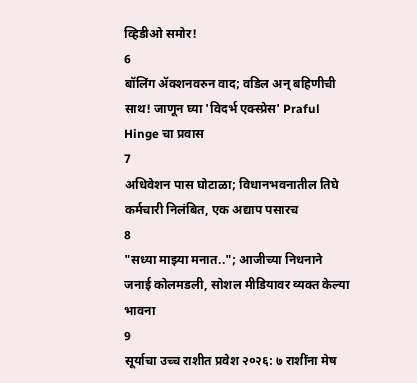व्हिडीओ समोर!
6
बॉलिंग ॲक्शनवरुन वाद; वडिल अन् बहिणीची साथ! जाणून घ्या 'विदर्भ एक्स्प्रेस' Praful Hinge चा प्रवास
7
अधिवेशन पास घोटाळा; विधानभवनातील तिघे कर्मचारी निलंबित, एक अद्याप पसारच
8
"सध्या माझ्या मनात.."; आजीच्या निधनाने जनाई कोलमडली, सोशल मीडियावर व्यक्त केल्या भावना
9
सूर्याचा उच्च राशीत प्रवेश २०२६: ७ राशींना मेष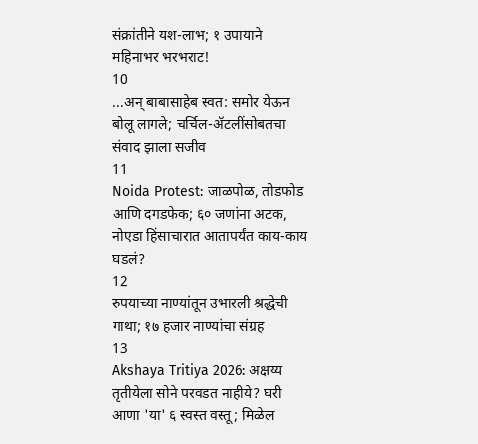संक्रांतीने यश-लाभ; १ उपायाने महिनाभर भरभराट!
10
...अन् बाबासाहेब स्वत: समोर येऊन बोलू लागले; चर्चिल-ॲटलींसोबतचा संवाद झाला सजीव
11
Noida Protest: जाळपोळ, तोडफोड आणि दगडफेक; ६० जणांना अटक, नोएडा हिंसाचारात आतापर्यंत काय-काय घडलं?
12
रुपयाच्या नाण्यांतून उभारली श्रद्धेची गाथा; १७ हजार नाण्यांचा संग्रह
13
Akshaya Tritiya 2026: अक्षय्य तृतीयेला सोने परवडत नाहीये? घरी आणा 'या' ६ स्वस्त वस्तू; मिळेल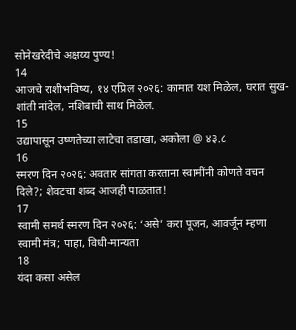सोनेखरेदीचे अक्षय्य पुण्य!
14
आजचे राशीभविष्य, १४ एप्रिल २०२६: कामात यश मिळेल, घरात सुख-शांती नांदेल, नशिबाची साथ मिळेल.
15
उद्यापासून उष्णतेच्या लाटेचा तडाखा, अकोला @ ४३.८
16
स्मरण दिन २०२६: अवतार सांगता करताना स्वामींनी कोणते वचन दिले?; शेवटचा शब्द आजही पाळतात!
17
स्वामी समर्थ स्मरण दिन २०२६: ‘असे’ करा पूजन, आवर्जून म्हणा स्वामी मंत्र; पाहा, विधी-मान्यता
18
यंदा कसा असेल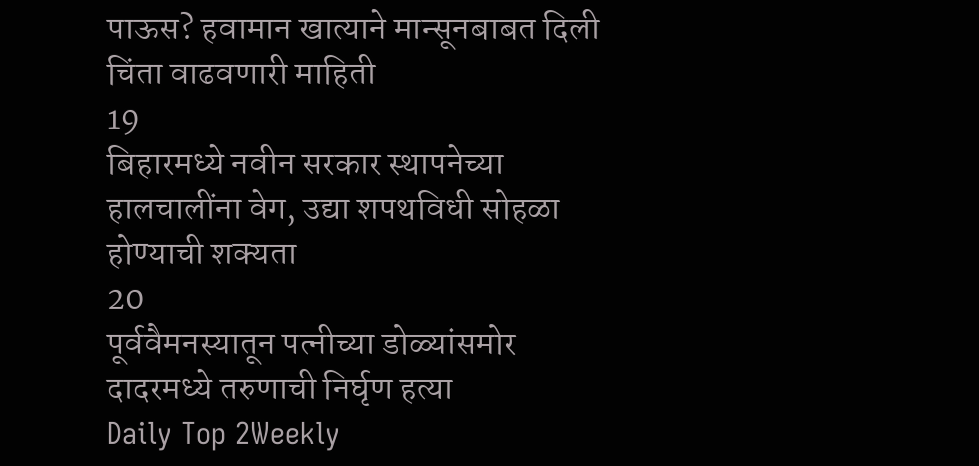पाऊस? हवामान खात्याने मान्सूनबाबत दिली चिंता वाढवणारी माहिती
19
बिहारमध्ये नवीन सरकार स्थापनेच्या हालचालींना वेग, उद्या शपथविधी सोहळा होण्याची शक्यता
20
पूर्ववैमनस्यातून पत्नीच्या डोळ्यांसमोर दादरमध्ये तरुणाची निर्घृण हत्या
Daily Top 2Weekly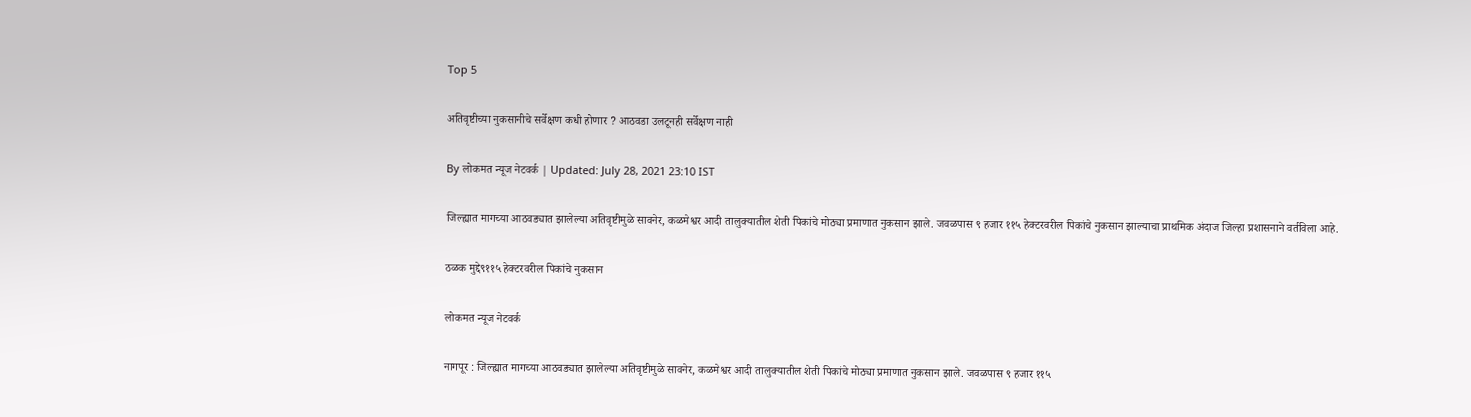Top 5

अतिवृष्टीच्या नुकसानीचे सर्वेक्षण कधी होणार ? आठवडा उलटूनही सर्वेक्षण नाही

By लोकमत न्यूज नेटवर्क | Updated: July 28, 2021 23:10 IST

जिल्ह्यात मागच्या आठवड्यात झालेल्या अतिवृष्टीमुळे सावनेर, कळमेश्वर आदी तालुक्यातील शेती पिकांचे मोठ्या प्रमाणात नुकसान झाले. जवळपास ९ हजार ११५ हेक्टरवरील पिकांचे नुकसान झाल्याचा प्राथमिक अंदाज जिल्हा प्रशासनाने वर्तविला आहे.

ठळक मुद्दे९११५ हेक्टरवरील पिकांचे नुकसान

लोकमत न्यूज नेटवर्क

नागपूर : जिल्ह्यात मागच्या आठवड्यात झालेल्या अतिवृष्टीमुळे सावनेर, कळमेश्वर आदी तालुक्यातील शेती पिकांचे मोठ्या प्रमाणात नुकसान झाले. जवळपास ९ हजार ११५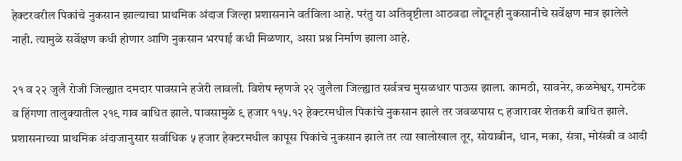हेक्टरवरील पिकांचे नुकसान झाल्याचा प्राथमिक अंदाज जिल्हा प्रशासनाने वर्तविला आहे. परंतु या अतिवृष्टीला आठवडा लोटूनही नुकसानीचे सर्वेक्षण मात्र झालेले नाही. त्यामुळे सर्वेक्षण कधी होणार आणि नुकसान भरपाई कधी मिळणार, असा प्रश्न निर्माण झाला आहे.

२१ व २२ जुलै रोजी जिल्ह्यात दमदार पावसाने हजेरी लावली. विशेष म्हणजे २२ जुलैला जिल्ह्यात सर्वत्रच मुसळधार पाऊस झाला. कामठी, सावनेर, कळमेश्वर, रामटेक व हिंगणा तालुक्यातील २१९ गाव बाधित झाले. पावसामुळे ९ हजार ११५.१२ हेक्टरमधील पिकांचे नुकसान झाले तर जवळपास ८ हजारावर शेतकरी बाधित झाले. प्रशासनाच्या प्राथमिक अंदाजानुसार सर्वाधिक ५ हजार हेक्टरमधील कापूस पिकांचे नुकसान झाले तर त्या खालोखाल तूर, सोयाबीन, धान, मका, संत्रा, मोसंबी व आदी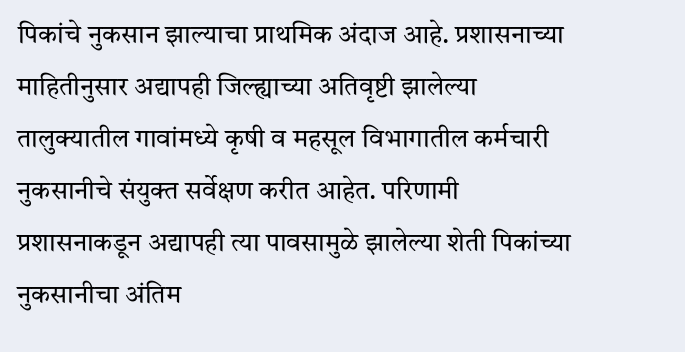पिकांचे नुकसान झाल्याचा प्राथमिक अंदाज आहे. प्रशासनाच्या माहितीनुसार अद्यापही जिल्ह्याच्या अतिवृष्टी झालेल्या तालुक्यातील गावांमध्ये कृषी व महसूल विभागातील कर्मचारी नुकसानीचे संयुक्त सर्वेक्षण करीत आहेत. परिणामी प्रशासनाकडून अद्यापही त्या पावसामुळे झालेल्या शेती पिकांच्या नुकसानीचा अंतिम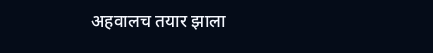अहवालच तयार झाला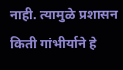नाही. त्यामुळे प्रशासन किती गांभीर्याने हे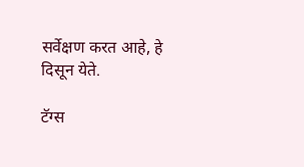सर्वेक्षण करत आहे, हे दिसून येते.

टॅग्स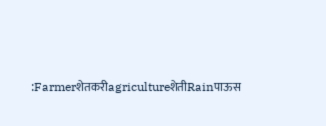:FarmerशेतकरीagricultureशेतीRainपाऊस